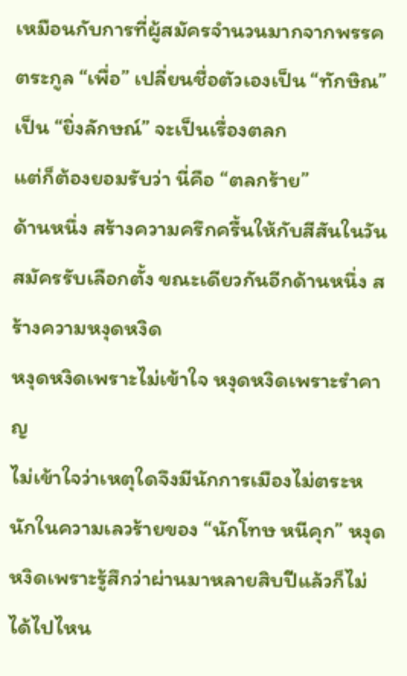เหมือนกับการที่ผู้สมัครจำนวนมากจากพรรคตระกูล “เพื่อ” เปลี่ยนชื่อตัวเองเป็น “ทักษิณ” เป็น “ยิ่งลักษณ์” จะเป็นเรื่องตลก
แต่ก็ต้องยอมรับว่า นี่คือ “ตลกร้าย”
ด้านหนึ่ง สร้างความครึกครื้นให้กับสีสันในวันสมัครรับเลือกตั้ง ขณะเดียวกันอีกด้านหนึ่ง สร้างความหงุดหงิด
หงุดหงิดเพราะไม่เข้าใจ หงุดหงิดเพราะรำคาญ
ไม่เข้าใจว่าเหตุใดจึงมีนักการเมืองไม่ตระหนักในความเลวร้ายของ “นักโทษ หนีคุก” หงุดหงิดเพราะรู้สึกว่าผ่านมาหลายสิบปีแล้วก็ไม่ได้ไปไหน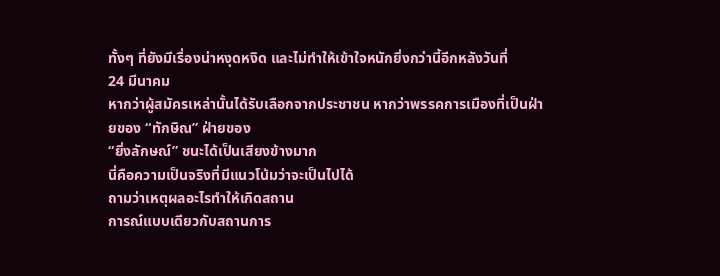ทั้งๆ ที่ยังมีเรื่องน่าหงุดหงิด และไม่ทำให้เข้าใจหนักยิ่งกว่านี้อีกหลังวันที่
24 มีนาคม
หากว่าผู้สมัครเหล่านั้นได้รับเลือกจากประชาชน หากว่าพรรคการเมืองที่เป็นฝ่ายของ “ทักษิณ” ฝ่ายของ
“ยิ่งลักษณ์” ชนะได้เป็นเสียงข้างมาก
นี่คือความเป็นจริงที่มีแนวโน้มว่าจะเป็นไปได้
ถามว่าเหตุผลอะไรทำให้เกิดสถาน
การณ์แบบเดียวกับสถานการ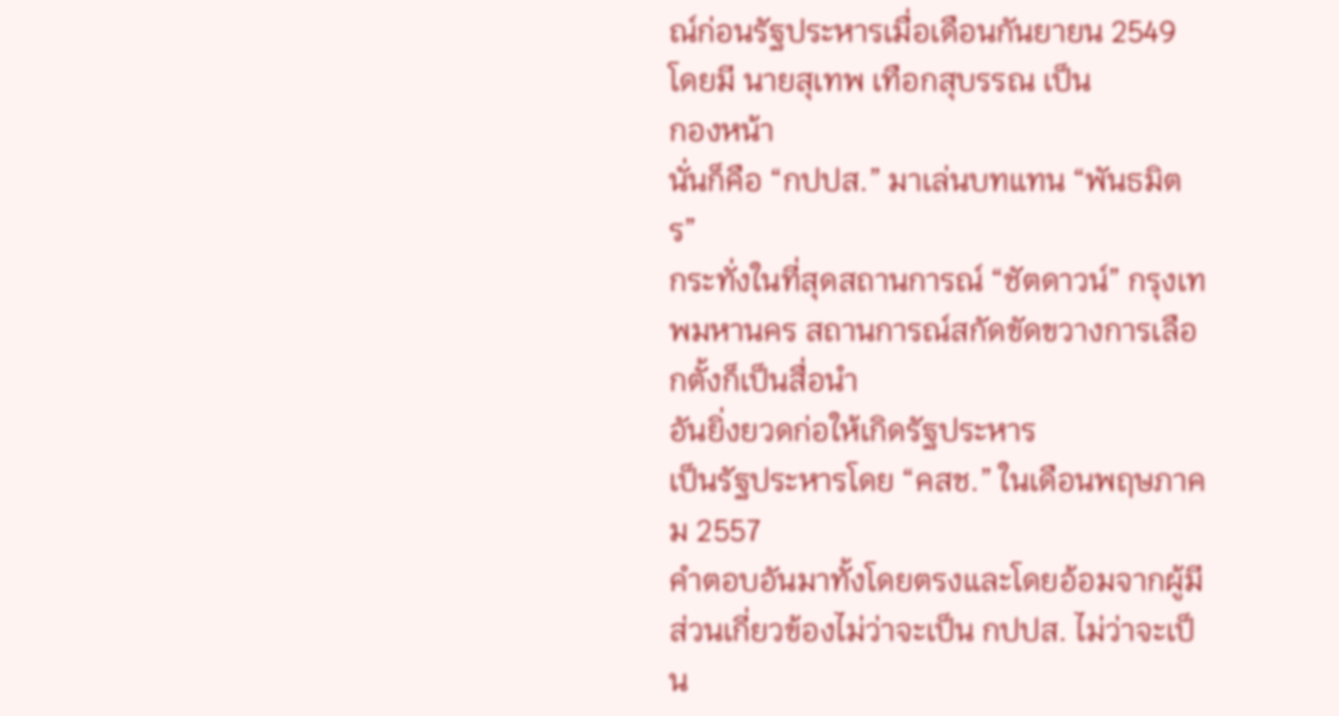ณ์ก่อนรัฐประหารเมื่อเดือนกันยายน 2549 โดยมี นายสุเทพ เทือกสุบรรณ เป็น
กองหน้า
นั่นก็คือ “กปปส.” มาเล่นบทแทน “พันธมิตร”
กระทั่งในที่สุดสถานการณ์ “ชัตดาวน์” กรุงเทพมหานคร สถานการณ์สกัดขัดขวางการเลือกตั้งก็เป็นสื่อนำ
อันยิ่งยวดก่อให้เกิดรัฐประหาร
เป็นรัฐประหารโดย “คสช.” ในเดือนพฤษภาคม 2557
คำตอบอันมาทั้งโดยตรงและโดยอ้อมจากผู้มีส่วนเกี่ยวข้องไม่ว่าจะเป็น กปปส. ไม่ว่าจะเป็น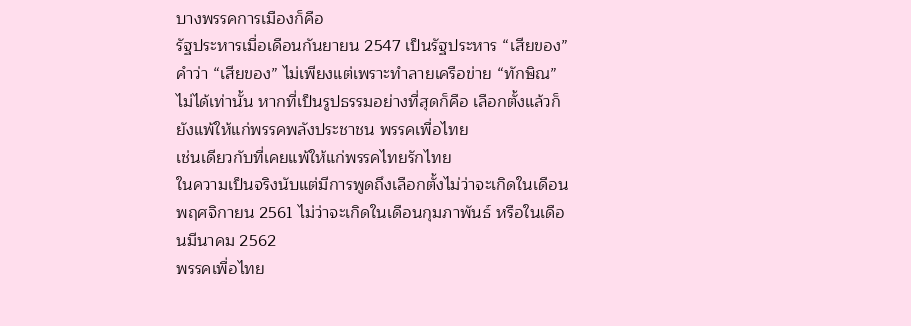บางพรรคการเมืองก็คือ
รัฐประหารเมื่อเดือนกันยายน 2547 เป็นรัฐประหาร “เสียของ”
คําว่า “เสียของ” ไม่เพียงแต่เพราะทำลายเครือข่าย “ทักษิณ” ไม่ได้เท่านั้น หากที่เป็นรูปธรรมอย่างที่สุดก็คือ เลือกตั้งแล้วก็ยังแพ้ให้แก่พรรคพลังประชาชน พรรคเพื่อไทย
เช่นเดียวกับที่เคยแพ้ให้แก่พรรคไทยรักไทย
ในความเป็นจริงนับแต่มีการพูดถึงเลือกตั้งไม่ว่าจะเกิดในเดือนพฤศจิกายน 2561 ไม่ว่าจะเกิดในเดือนกุมภาพันธ์ หรือในเดือนมีนาคม 2562
พรรคเพื่อไทย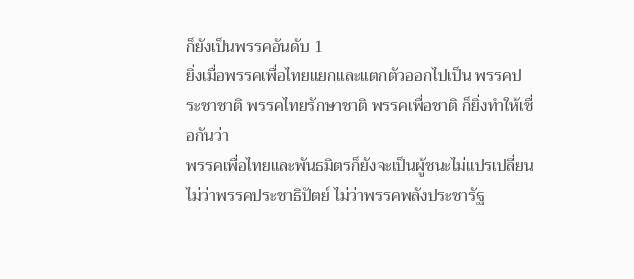ก็ยังเป็นพรรคอันดับ 1
ยิ่งเมื่อพรรคเพื่อไทยแยกและแตกตัวออกไปเป็น พรรคประชาชาติ พรรคไทยรักษาชาติ พรรคเพื่อชาติ ก็ยิ่งทำให้เชื่อกันว่า
พรรคเพื่อไทยและพันธมิตรก็ยังจะเป็นผู้ชนะไม่แปรเปลี่ยน
ไม่ว่าพรรคประชาธิปัตย์ ไม่ว่าพรรคพลังประชารัฐ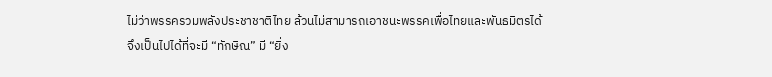ไม่ว่าพรรครวมพลังประชาชาติไทย ล้วนไม่สามารถเอาชนะพรรคเพื่อไทยและพันธมิตรได้
จึงเป็นไปได้ที่จะมี “ทักษิณ” มี “ยิ่ง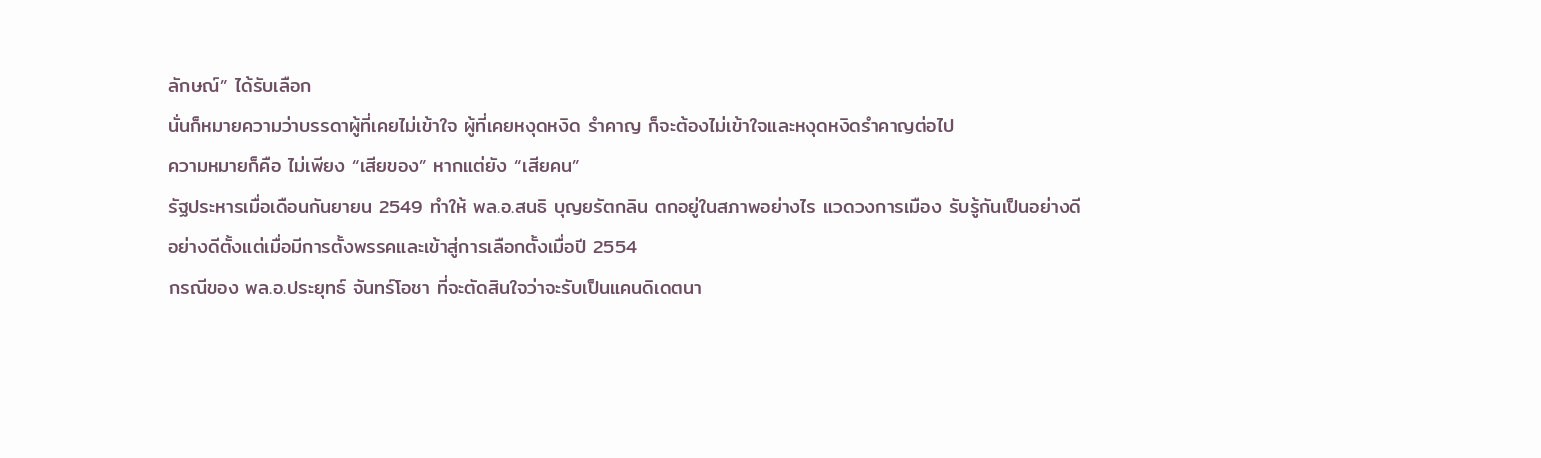ลักษณ์” ได้รับเลือก
นั่นก็หมายความว่าบรรดาผู้ที่เคยไม่เข้าใจ ผู้ที่เคยหงุดหงิด รำคาญ ก็จะต้องไม่เข้าใจและหงุดหงิดรำคาญต่อไป
ความหมายก็คือ ไม่เพียง “เสียของ” หากแต่ยัง “เสียคน”
รัฐประหารเมื่อเดือนกันยายน 2549 ทำให้ พล.อ.สนธิ บุญยรัตกลิน ตกอยู่ในสภาพอย่างไร แวดวงการเมือง รับรู้กันเป็นอย่างดี
อย่างดีตั้งแต่เมื่อมีการตั้งพรรคและเข้าสู่การเลือกตั้งเมื่อปี 2554
กรณีของ พล.อ.ประยุทธ์ จันทร์โอชา ที่จะตัดสินใจว่าจะรับเป็นแคนดิเดตนา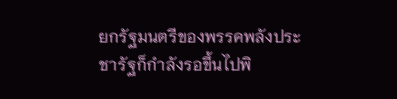ยกรัฐมนตรีของพรรคพลังประชารัฐก็กำลังรอขึ้นไปพิ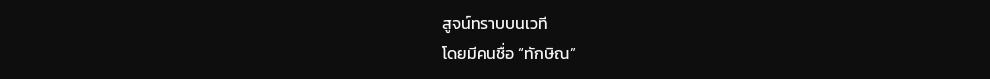สูจน์ทราบบนเวที
โดยมีคนชื่อ “ทักษิณ”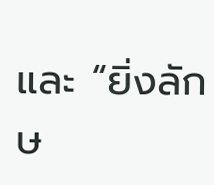และ “ยิ่งลักษ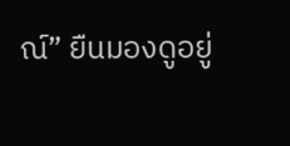ณ์” ยืนมองดูอยู่